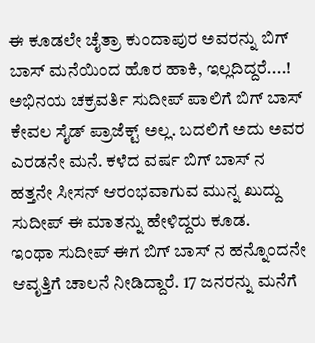ಈ ಕೂಡಲೇ ಚೈತ್ರಾ ಕುಂದಾಪುರ ಅವರನ್ನು ಬಿಗ್ ಬಾಸ್ ಮನೆಯಿಂದ ಹೊರ ಹಾಕಿ, ಇಲ್ಲದಿದ್ದರೆ....!
ಅಭಿನಯ ಚಕ್ರವರ್ತಿ ಸುದೀಪ್ ಪಾಲಿಗೆ ಬಿಗ್ ಬಾಸ್ ಕೇವಲ ಸೈಡ್ ಪ್ರಾಜೆಕ್ಟ್ ಅಲ್ಲ. ಬದಲಿಗೆ ಅದು ಅವರ ಎರಡನೇ ಮನೆ. ಕಳೆದ ವರ್ಷ ಬಿಗ್ ಬಾಸ್ ನ ಹತ್ತನೇ ಸೀಸನ್ ಆರಂಭವಾಗುವ ಮುನ್ನ ಖುದ್ದು ಸುದೀಪ್ ಈ ಮಾತನ್ನು ಹೇಳಿದ್ದರು ಕೂಡ.
ಇಂಥಾ ಸುದೀಪ್ ಈಗ ಬಿಗ್ ಬಾಸ್ ನ ಹನ್ನೊಂದನೇ ಆವೃತ್ತಿಗೆ ಚಾಲನೆ ನೀಡಿದ್ದಾರೆ. 17 ಜನರನ್ನು ಮನೆಗೆ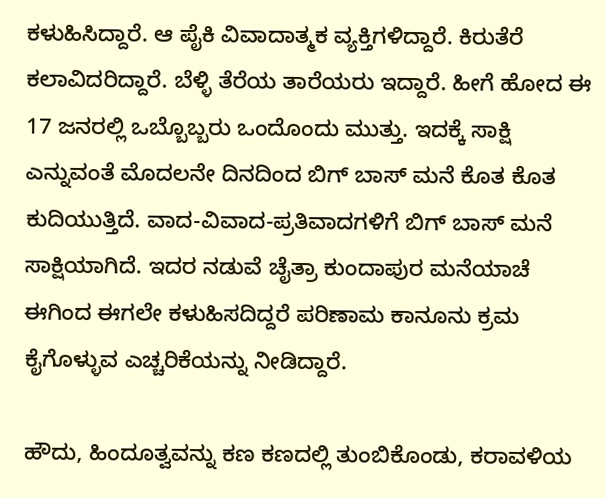ಕಳುಹಿಸಿದ್ದಾರೆ. ಆ ಪೈಕಿ ವಿವಾದಾತ್ಮಕ ವ್ಯಕ್ತಿಗಳಿದ್ದಾರೆ. ಕಿರುತೆರೆ ಕಲಾವಿದರಿದ್ದಾರೆ. ಬೆಳ್ಳಿ ತೆರೆಯ ತಾರೆಯರು ಇದ್ದಾರೆ. ಹೀಗೆ ಹೋದ ಈ 17 ಜನರಲ್ಲಿ ಒಬ್ಬೊಬ್ಬರು ಒಂದೊಂದು ಮುತ್ತು. ಇದಕ್ಕೆ ಸಾಕ್ಷಿ ಎನ್ನುವಂತೆ ಮೊದಲನೇ ದಿನದಿಂದ ಬಿಗ್ ಬಾಸ್ ಮನೆ ಕೊತ ಕೊತ ಕುದಿಯುತ್ತಿದೆ. ವಾದ-ವಿವಾದ-ಪ್ರತಿವಾದಗಳಿಗೆ ಬಿಗ್ ಬಾಸ್ ಮನೆ ಸಾಕ್ಷಿಯಾಗಿದೆ. ಇದರ ನಡುವೆ ಚೈತ್ರಾ ಕುಂದಾಪುರ ಮನೆಯಾಚೆ ಈಗಿಂದ ಈಗಲೇ ಕಳುಹಿಸದಿದ್ದರೆ ಪರಿಣಾಮ ಕಾನೂನು ಕ್ರಮ ಕೈಗೊಳ್ಳುವ ಎಚ್ಚರಿಕೆಯನ್ನು ನೀಡಿದ್ದಾರೆ.

ಹೌದು, ಹಿಂದೂತ್ವವನ್ನು ಕಣ ಕಣದಲ್ಲಿ ತುಂಬಿಕೊಂಡು, ಕರಾವಳಿಯ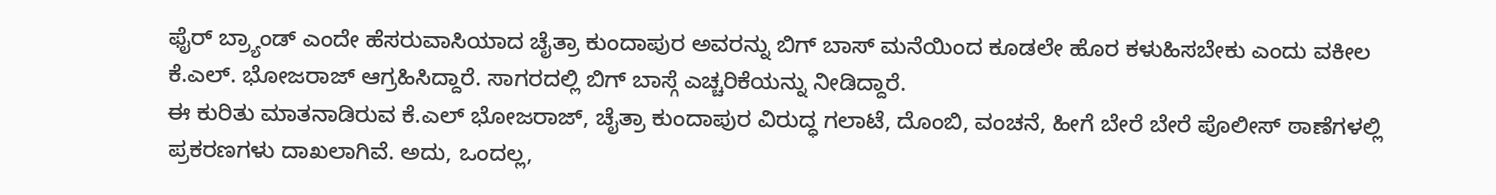ಫೈರ್ ಬ್ರ್ಯಾಂಡ್ ಎಂದೇ ಹೆಸರುವಾಸಿಯಾದ ಚೈತ್ರಾ ಕುಂದಾಪುರ ಅವರನ್ನು ಬಿಗ್ ಬಾಸ್ ಮನೆಯಿಂದ ಕೂಡಲೇ ಹೊರ ಕಳುಹಿಸಬೇಕು ಎಂದು ವಕೀಲ ಕೆ.ಎಲ್. ಭೋಜರಾಜ್ ಆಗ್ರಹಿಸಿದ್ದಾರೆ. ಸಾಗರದಲ್ಲಿ ಬಿಗ್ ಬಾಸ್ಗೆ ಎಚ್ಚರಿಕೆಯನ್ನು ನೀಡಿದ್ದಾರೆ.
ಈ ಕುರಿತು ಮಾತನಾಡಿರುವ ಕೆ.ಎಲ್ ಭೋಜರಾಜ್, ಚೈತ್ರಾ ಕುಂದಾಪುರ ವಿರುದ್ಧ ಗಲಾಟೆ, ದೊಂಬಿ, ವಂಚನೆ, ಹೀಗೆ ಬೇರೆ ಬೇರೆ ಪೊಲೀಸ್ ಠಾಣೆಗಳಲ್ಲಿ ಪ್ರಕರಣಗಳು ದಾಖಲಾಗಿವೆ. ಅದು, ಒಂದಲ್ಲ,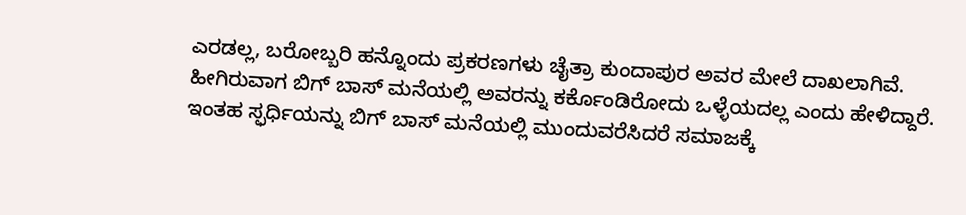ಎರಡಲ್ಲ, ಬರೋಬ್ಬರಿ ಹನ್ನೊಂದು ಪ್ರಕರಣಗಳು ಚೈತ್ರಾ ಕುಂದಾಪುರ ಅವರ ಮೇಲೆ ದಾಖಲಾಗಿವೆ. ಹೀಗಿರುವಾಗ ಬಿಗ್ ಬಾಸ್ ಮನೆಯಲ್ಲಿ ಅವರನ್ನು ಕರ್ಕೊಂಡಿರೋದು ಒಳ್ಳೆಯದಲ್ಲ ಎಂದು ಹೇಳಿದ್ದಾರೆ. ಇಂತಹ ಸ್ಫರ್ಧಿಯನ್ನು ಬಿಗ್ ಬಾಸ್ ಮನೆಯಲ್ಲಿ ಮುಂದುವರೆಸಿದರೆ ಸಮಾಜಕ್ಕೆ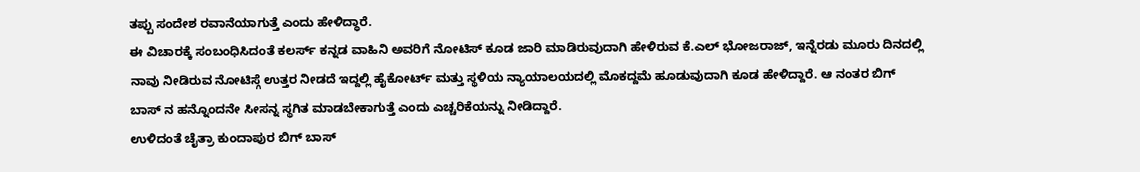ತಪ್ಪು ಸಂದೇಶ ರವಾನೆಯಾಗುತ್ತೆ ಎಂದು ಹೇಳಿದ್ಧಾರೆ.
ಈ ವಿಚಾರಕ್ಕೆ ಸಂಬಂಧಿಸಿದಂತೆ ಕಲರ್ಸ್ ಕನ್ನಡ ವಾಹಿನಿ ಅವರಿಗೆ ನೋಟಿಸ್ ಕೂಡ ಜಾರಿ ಮಾಡಿರುವುದಾಗಿ ಹೇಳಿರುವ ಕೆ.ಎಲ್ ಭೋಜರಾಜ್, ಇನ್ನೆರಡು ಮೂರು ದಿನದಲ್ಲಿ ನಾವು ನೀಡಿರುವ ನೋಟಿಸ್ಗೆ ಉತ್ತರ ನೀಡದೆ ಇದ್ದಲ್ಲಿ ಹೈಕೋರ್ಟ್ ಮತ್ತು ಸ್ಥಳಿಯ ನ್ಯಾಯಾಲಯದಲ್ಲಿ ಮೊಕದ್ದಮೆ ಹೂಡುವುದಾಗಿ ಕೂಡ ಹೇಳಿದ್ದಾರೆ. ಆ ನಂತರ ಬಿಗ್ ಬಾಸ್ ನ ಹನ್ನೊಂದನೇ ಸೀಸನ್ನ ಸ್ಥಗಿತ ಮಾಡಬೇಕಾಗುತ್ತೆ ಎಂದು ಎಚ್ಚರಿಕೆಯನ್ನು ನೀಡಿದ್ದಾರೆ.
ಉಳಿದಂತೆ ಚೈತ್ರಾ ಕುಂದಾಪುರ ಬಿಗ್ ಬಾಸ್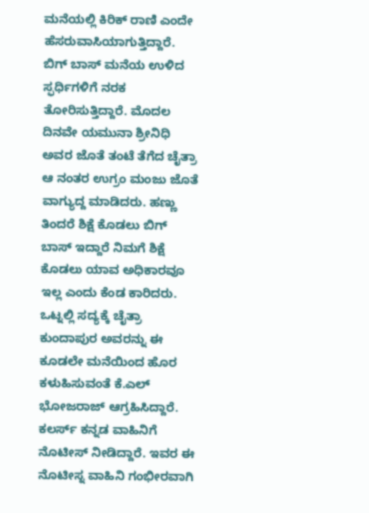ಮನೆಯಲ್ಲಿ ಕಿರಿಕ್ ರಾಣಿ ಎಂದೇ ಹೆಸರುವಾಸಿಯಾಗುತ್ತಿದ್ದಾರೆ. ಬಿಗ್ ಬಾಸ್ ಮನೆಯ ಉಳಿದ ಸ್ಫರ್ಧಿಗಳಿಗೆ ನರಕ ತೋರಿಸುತ್ತಿದ್ದಾರೆ. ಮೊದಲ ದಿನವೇ ಯಮುನಾ ಶ್ರೀನಿಧಿ ಅವರ ಜೊತೆ ತಂಟೆ ತೆಗೆದ ಚೈತ್ರಾ ಆ ನಂತರ ಉಗ್ರಂ ಮಂಜು ಜೊತೆ ವಾಗ್ಯುದ್ದ ಮಾಡಿದರು. ಹಣ್ಣು ತಿಂದರೆ ಶಿಕ್ಷೆ ಕೊಡಲು ಬಿಗ್ ಬಾಸ್ ಇದ್ದಾರೆ ನಿಮಗೆ ಶಿಕ್ಷೆ ಕೊಡಲು ಯಾವ ಅಧಿಕಾರವೂ ಇಲ್ಲ ಎಂದು ಕೆಂಡ ಕಾರಿದರು.
ಒಟ್ನಲ್ಲಿ ಸದ್ಯಕ್ಕೆ ಚೈತ್ರಾ ಕುಂದಾಪುರ ಅವರನ್ನು ಈ ಕೂಡಲೇ ಮನೆಯಿಂದ ಹೊರ ಕಳುಹಿಸುವಂತೆ ಕೆ.ಎಲ್ ಭೋಜರಾಜ್ ಆಗ್ರಹಿಸಿದ್ದಾರೆ. ಕಲರ್ಸ್ ಕನ್ನಡ ವಾಹಿನಿಗೆ ನೊಟೀಸ್ ನೀಡಿದ್ದಾರೆ. ಇವರ ಈ ನೊಟೀಸ್ನ ವಾಹಿನಿ ಗಂಭೀರವಾಗಿ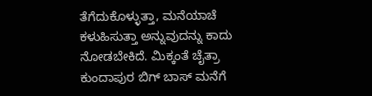ತೆಗೆದುಕೊಳ್ಳುತ್ತಾ, ಮನೆಯಾಚೆ ಕಳುಹಿಸುತ್ತಾ ಅನ್ನುವುದನ್ನು ಕಾದು ನೋಡಬೇಕಿದೆ. ಮಿಕ್ಕಂತೆ ಚೈತ್ರಾ ಕುಂದಾಪುರ ಬಿಗ್ ಬಾಸ್ ಮನೆಗೆ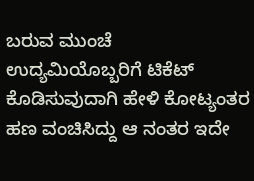ಬರುವ ಮುಂಚೆ ಉದ್ಯಮಿಯೊಬ್ಬರಿಗೆ ಟಿಕೆಟ್ ಕೊಡಿಸುವುದಾಗಿ ಹೇಳಿ ಕೋಟ್ಯಂತರ ಹಣ ವಂಚಿಸಿದ್ದು ಆ ನಂತರ ಇದೇ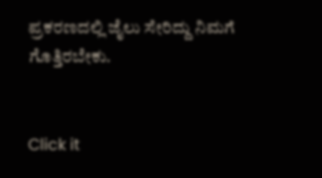ಪ್ರಕರಣದಲ್ಲಿ ಜೈಲು ಸೇರಿದ್ದು ನಿಮಗೆ ಗೊತ್ತಿರಬೇಕು.


Click it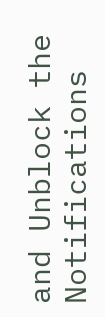and Unblock the Notifications